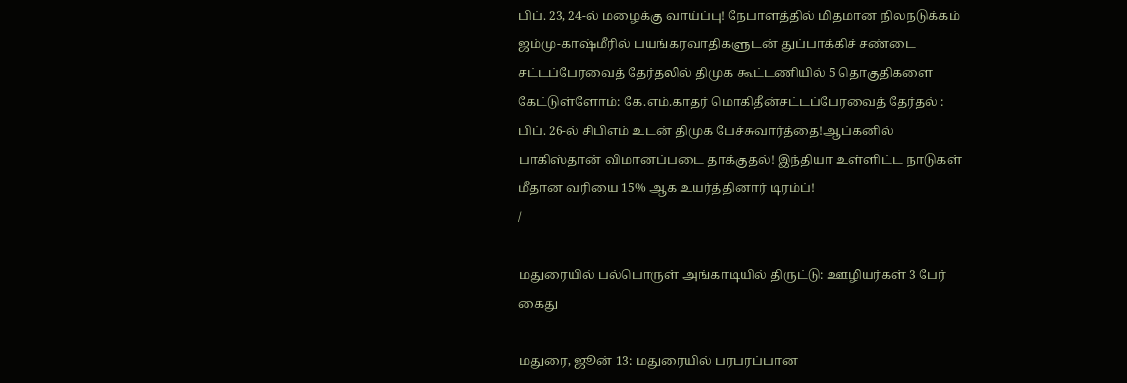பிப். 23, 24-ல் மழைக்கு வாய்ப்பு! நேபாளத்தில் மிதமான நிலநடுக்கம் ஜம்மு-காஷ்மீரில் பயங்கரவாதிகளுடன் துப்பாக்கிச் சண்டை சட்டப்பேரவைத் தேர்தலில் திமுக கூட்டணியில் 5 தொகுதிகளை கேட்டுள்ளோம்: கே.எம்.காதர் மொகிதீன்சட்டப்பேரவைத் தேர்தல் : பிப். 26-ல் சிபிஎம் உடன் திமுக பேச்சுவார்த்தை!ஆப்கனில் பாகிஸ்தான் விமானப்படை தாக்குதல்! இந்தியா உள்ளிட்ட நாடுகள் மீதான வரியை 15% ஆக உயர்த்தினார் டிரம்ப்!
/

மதுரையில் பல்பொருள் அங்காடியில் திருட்டு: ஊழியர்கள் 3 பேர் கைது

மதுரை, ஜூன் 13: மதுரையில் பரபரப்பான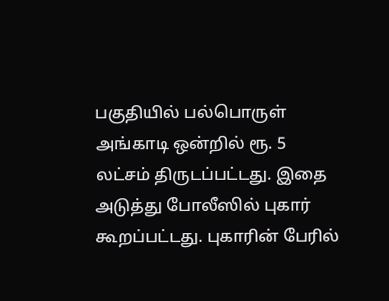பகுதியில் பல்பொருள் அங்காடி ஒன்றில் ரூ. 5 லட்சம் திருடப்பட்டது. இதை அடுத்து போலீஸில் புகார் கூறப்பட்டது. புகாரின் பேரில்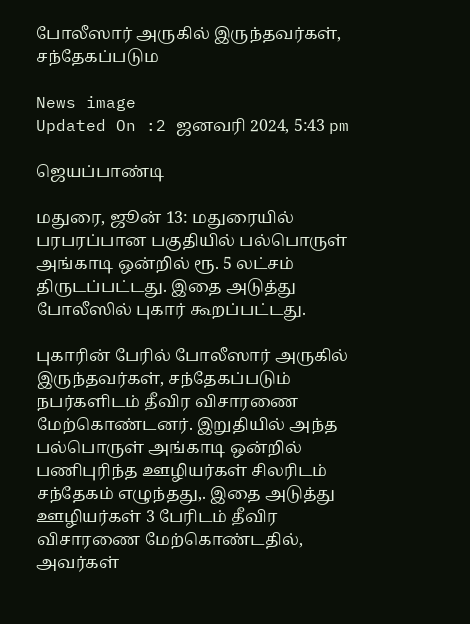போலீஸார் அருகில் இருந்தவர்கள், சந்தேகப்படும

News image
Updated On :2 ஜனவரி 2024, 5:43 pm

ஜெயப்பாண்டி

மதுரை, ஜூன் 13: மதுரையில் பரபரப்பான பகுதியில் பல்பொருள் அங்காடி ஒன்றில் ரூ. 5 லட்சம் திருடப்பட்டது. இதை அடுத்து போலீஸில் புகார் கூறப்பட்டது.

புகாரின் பேரில் போலீஸார் அருகில் இருந்தவர்கள், சந்தேகப்படும் நபர்களிடம் தீவிர விசாரணை மேற்கொண்டனர். இறுதியில் அந்த பல்பொருள் அங்காடி ஒன்றில் பணிபுரிந்த ஊழியர்கள் சிலரிடம் சந்தேகம் எழுந்தது,. இதை அடுத்து ஊழியர்கள் 3 பேரிடம் தீவிர விசாரணை மேற்கொண்டதில், அவர்கள்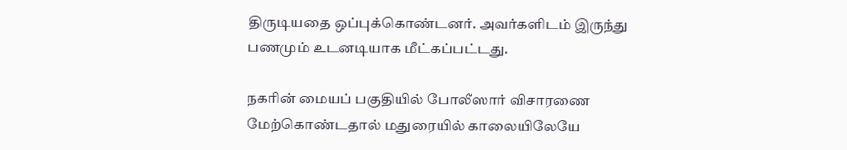திருடியதை ஒப்புக்கொண்டனர். அவர்களிடம் இருந்து பணமும் உடனடியாக மீட்கப்பட்டது.

நகரின் மையப் பகுதியில் போலீஸார் விசாரணை மேற்கொண்டதால் மதுரையில் காலையிலேயே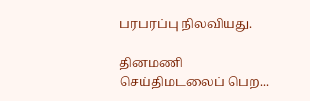பரபரப்பு நிலவியது.

தினமணி செய்திமடலைப் பெற...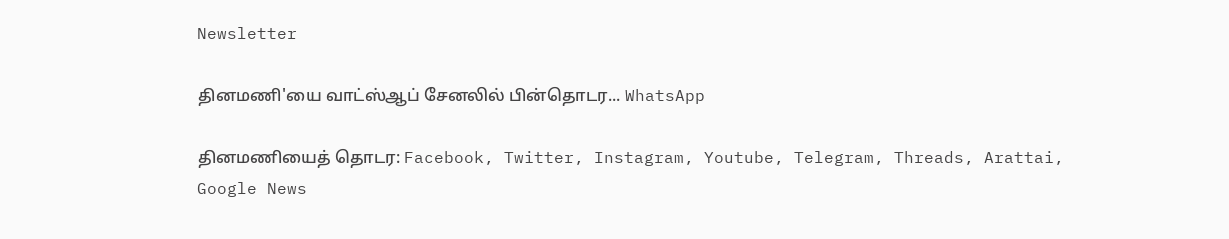Newsletter

தினமணி'யை வாட்ஸ்ஆப் சேனலில் பின்தொடர... WhatsApp

தினமணியைத் தொடர: Facebook, Twitter, Instagram, Youtube, Telegram, Threads, Arattai, Google News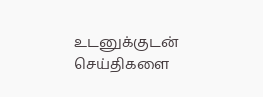உடனுக்குடன் செய்திகளை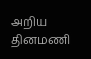அறிய தினமணி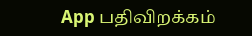App பதிவிறக்கம்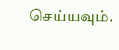செய்யவும்.